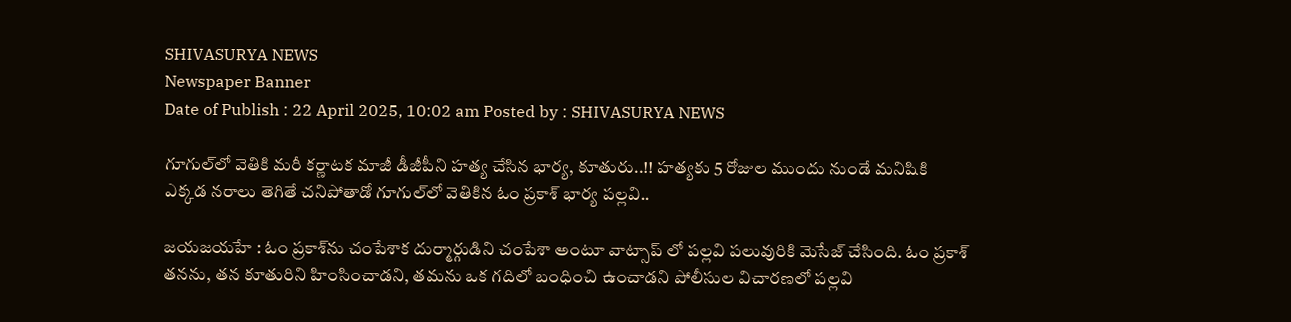SHIVASURYA NEWS
Newspaper Banner
Date of Publish : 22 April 2025, 10:02 am Posted by : SHIVASURYA NEWS

గూగుల్‌లో వెతికి మరీ కర్ణాటక మాజీ డీజీపీని హత్య చేసిన భార్య, కూతురు..!! హత్యకు 5 రోజుల ముందు నుండే మనిషికి ఎక్కడ నరాలు తెగితే చనిపోతాడో గూగుల్‌లో వెతికిన ఓం ప్రకాశ్ భార్య పల్లవి..

జయజయహే : ఓం ప్రకాశ్‌ను చంపేశాక దుర్మార్గుడిని చంపేశా అంటూ వాట్సాప్ లో పల్లవి పలువురికి మెసేజ్ చేసింది. ఓం ప్రకాశ్ తనను, తన కూతురిని హింసించాడని, తమను ఒక గదిలో బంధించి ఉంచాడని పోలీసుల విచారణలో పల్లవి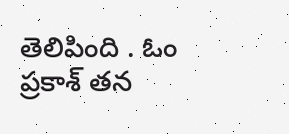తెలిపింది . ఓం ప్రకాశ్ తన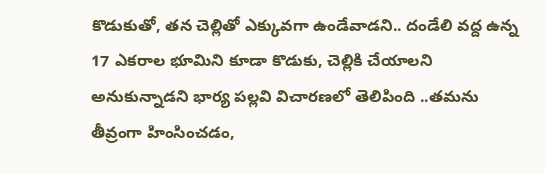కొడుకుతో, తన చెల్లితో ఎక్కువగా ఉండేవాడని.. దండేలి వద్ద ఉన్న 17 ఎకరాల భూమిని కూడా కొడుకు, చెల్లికి చేయాలని అనుకున్నాడని భార్య పల్లవి విచారణలో తెలిపింది ..తమను తీవ్రంగా హింసించడం,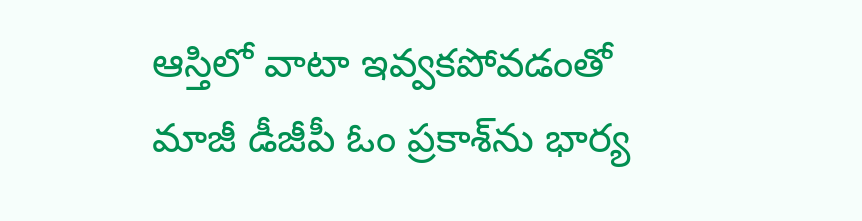ఆస్తిలో వాటా ఇవ్వకపోవడంతో మాజీ డీజీపీ ఓం ప్రకాశ్‌ను భార్య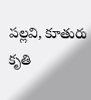పల్లవి, కూతురు కృతి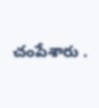చంపేశారు .